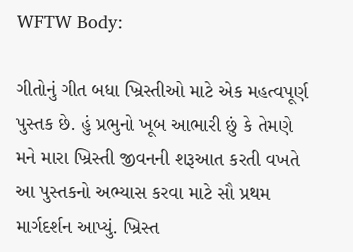WFTW Body:

ગીતોનું ગીત બધા ખ્રિસ્તીઓ માટે એક મહત્વપૂર્ણ પુસ્તક છે. હું પ્રભુનો ખૂબ આભારી છું કે તેમણે મને મારા ખ્રિસ્તી જીવનની શરૂઆત કરતી વખતે આ પુસ્તકનો અભ્યાસ કરવા માટે સૌ પ્રથમ માર્ગદર્શન આપ્યું. ખ્રિસ્ત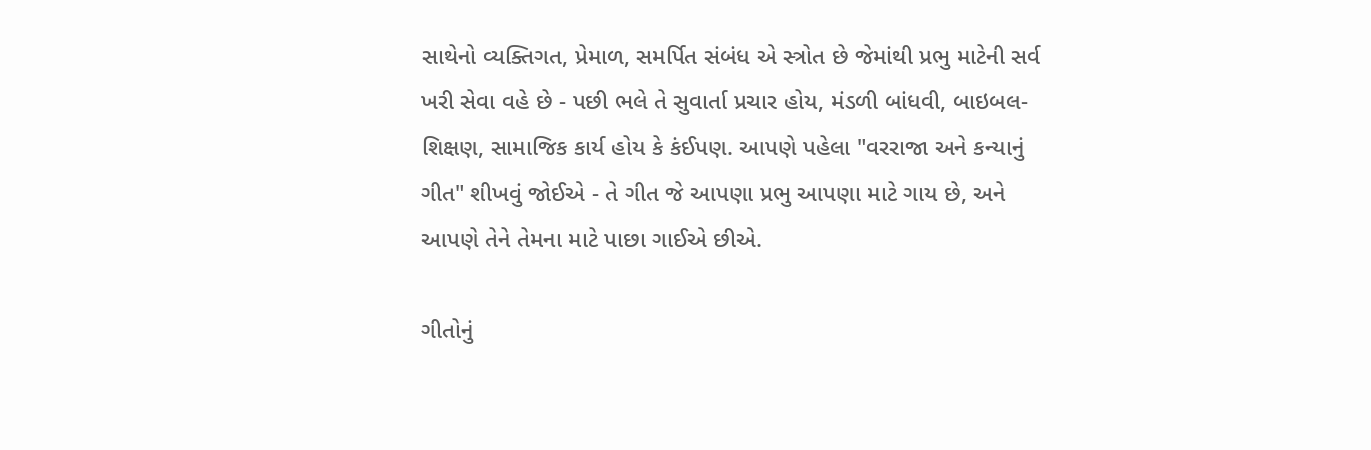સાથેનો વ્યક્તિગત, પ્રેમાળ, સમર્પિત સંબંધ એ સ્ત્રોત છે જેમાંથી પ્રભુ માટેની સર્વ ખરી સેવા વહે છે - પછી ભલે તે સુવાર્તા પ્રચાર હોય, મંડળી બાંધવી, બાઇબલ-શિક્ષણ, સામાજિક કાર્ય હોય કે કંઈપણ. આપણે પહેલા "વરરાજા અને કન્યાનું ગીત" શીખવું જોઈએ - તે ગીત જે આપણા પ્રભુ આપણા માટે ગાય છે, અને આપણે તેને તેમના માટે પાછા ગાઈએ છીએ.

ગીતોનું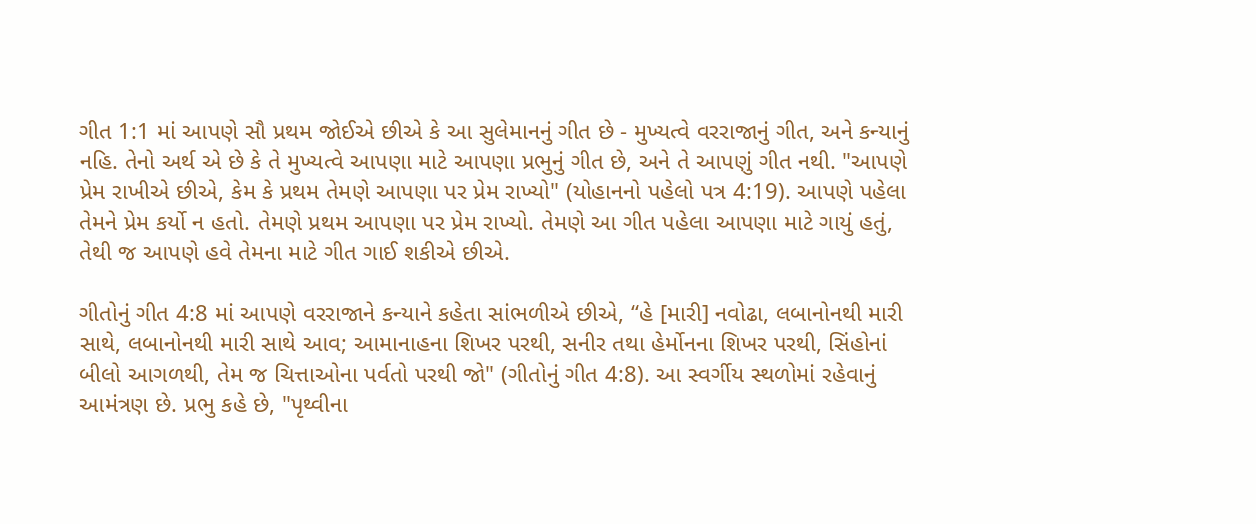ગીત 1:1 માં આપણે સૌ પ્રથમ જોઈએ છીએ કે આ સુલેમાનનું ગીત છે - મુખ્યત્વે વરરાજાનું ગીત, અને કન્યાનું નહિ. તેનો અર્થ એ છે કે તે મુખ્યત્વે આપણા માટે આપણા પ્રભુનું ગીત છે, અને તે આપણું ગીત નથી. "આપણે પ્રેમ રાખીએ છીએ, કેમ કે પ્રથમ તેમણે આપણા પર પ્રેમ રાખ્યો" (યોહાનનો પહેલો પત્ર 4:19). આપણે પહેલા તેમને પ્રેમ કર્યો ન હતો. તેમણે પ્રથમ આપણા પર પ્રેમ રાખ્યો. તેમણે આ ગીત પહેલા આપણા માટે ગાયું હતું, તેથી જ આપણે હવે તેમના માટે ગીત ગાઈ શકીએ છીએ.

ગીતોનું ગીત 4:8 માં આપણે વરરાજાને કન્યાને કહેતા સાંભળીએ છીએ, “હે [મારી] નવોઢા, લબાનોનથી મારી સાથે, લબાનોનથી મારી સાથે આવ; આમાનાહના શિખર પરથી, સનીર તથા હેર્મોનના શિખર પરથી, સિંહોનાં બીલો આગળથી, તેમ જ ચિત્તાઓના પર્વતો પરથી જો" (ગીતોનું ગીત 4:8). આ સ્વર્ગીય સ્થળોમાં રહેવાનું આમંત્રણ છે. પ્રભુ કહે છે, "પૃથ્વીના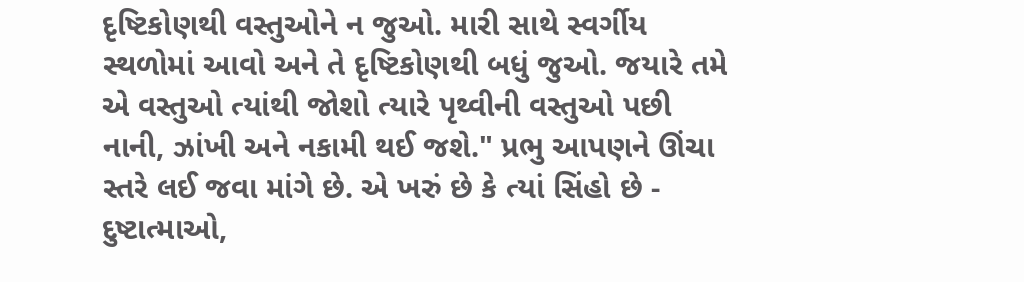દૃષ્ટિકોણથી વસ્તુઓને ન જુઓ. મારી સાથે સ્વર્ગીય સ્થળોમાં આવો અને તે દૃષ્ટિકોણથી બધું જુઓ. જયારે તમે એ વસ્તુઓ ત્યાંથી જોશો ત્યારે પૃથ્વીની વસ્તુઓ પછી નાની, ઝાંખી અને નકામી થઈ જશે." પ્રભુ આપણને ઊંચા સ્તરે લઈ જવા માંગે છે. એ ખરું છે કે ત્યાં સિંહો છે - દુષ્ટાત્માઓ,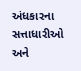અંધકારના સત્તાધારીઓ અને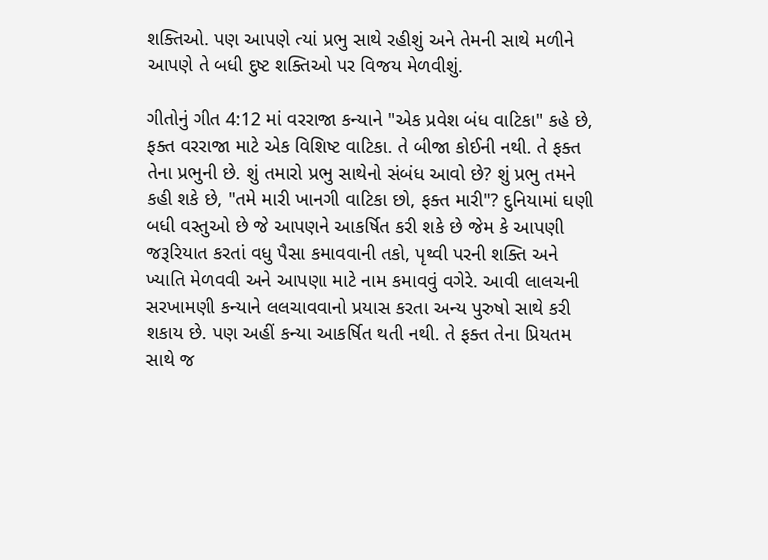શક્તિઓ. પણ આપણે ત્યાં પ્રભુ સાથે રહીશું અને તેમની સાથે મળીને આપણે તે બધી દુષ્ટ શક્તિઓ પર વિજય મેળવીશું.

ગીતોનું ગીત 4:12 માં વરરાજા કન્યાને "એક પ્રવેશ બંધ વાટિકા" કહે છે, ફક્ત વરરાજા માટે એક વિશિષ્ટ વાટિકા. તે બીજા કોઈની નથી. તે ફક્ત તેના પ્રભુની છે. શું તમારો પ્રભુ સાથેનો સંબંધ આવો છે? શું પ્રભુ તમને કહી શકે છે, "તમે મારી ખાનગી વાટિકા છો, ફક્ત મારી"? દુનિયામાં ઘણી બધી વસ્તુઓ છે જે આપણને આકર્ષિત કરી શકે છે જેમ કે આપણી જરૂરિયાત કરતાં વધુ પૈસા કમાવવાની તકો, પૃથ્વી પરની શક્તિ અને ખ્યાતિ મેળવવી અને આપણા માટે નામ કમાવવું વગેરે. આવી લાલચની સરખામણી કન્યાને લલચાવવાનો પ્રયાસ કરતા અન્ય પુરુષો સાથે કરી શકાય છે. પણ અહીં કન્યા આકર્ષિત થતી નથી. તે ફક્ત તેના પ્રિયતમ સાથે જ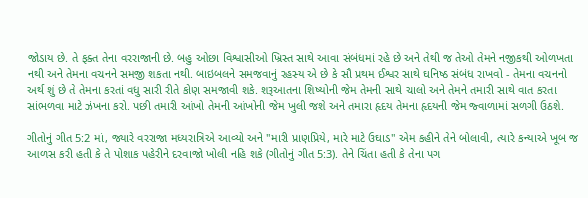જોડાય છે. તે ફક્ત તેના વરરાજાની છે. બહુ ઓછા વિશ્વાસીઓ ખ્રિસ્ત સાથે આવા સંબંધમાં રહે છે અને તેથી જ તેઓ તેમને નજીકથી ઓળખતા નથી અને તેમના વચનને સમજી શકતા નથી. બાઇબલને સમજવાનું રહસ્ય એ છે કે સૌ પ્રથમ ઈશ્વર સાથે ઘનિષ્ઠ સંબંધ રાખવો - તેમના વચનનો અર્થ શું છે તે તેમના કરતાં વધુ સારી રીતે કોણ સમજાવી શકે. શરૂઆતના શિષ્યોની જેમ તેમની સાથે ચાલો અને તેમને તમારી સાથે વાત કરતા સાંભળવા માટે ઝંખના કરો. પછી તમારી આંખો તેમની આંખોની જેમ ખુલી જશે અને તમારા હૃદય તેમના હૃદયની જેમ જ્વાળામાં સળગી ઉઠશે.

ગીતોનું ગીત 5:2 માં, જ્યારે વરરાજા મધ્યરાત્રિએ આવ્યો અને "મારી પ્રાણપ્રિયે, મારે માટે ઉઘાડ" એમ કહીને તેને બોલાવી, ત્યારે કન્યાએ ખૂબ જ આળસ કરી હતી કે તે પોશાક પહેરીને દરવાજો ખોલી નહિ શકે (ગીતોનું ગીત 5:3). તેને ચિંતા હતી કે તેના પગ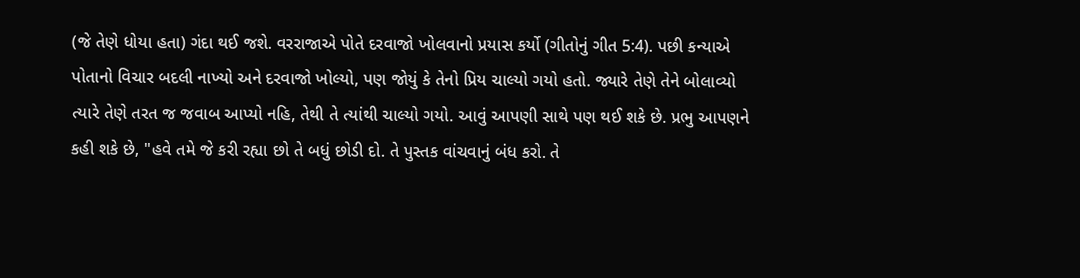(જે તેણે ધોયા હતા) ગંદા થઈ જશે. વરરાજાએ પોતે દરવાજો ખોલવાનો પ્રયાસ કર્યો (ગીતોનું ગીત 5:4). પછી કન્યાએ પોતાનો વિચાર બદલી નાખ્યો અને દરવાજો ખોલ્યો, પણ જોયું કે તેનો પ્રિય ચાલ્યો ગયો હતો. જ્યારે તેણે તેને બોલાવ્યો ત્યારે તેણે તરત જ જવાબ આપ્યો નહિ, તેથી તે ત્યાંથી ચાલ્યો ગયો. આવું આપણી સાથે પણ થઈ શકે છે. પ્રભુ આપણને કહી શકે છે, "હવે તમે જે કરી રહ્યા છો તે બધું છોડી દો. તે પુસ્તક વાંચવાનું બંધ કરો. તે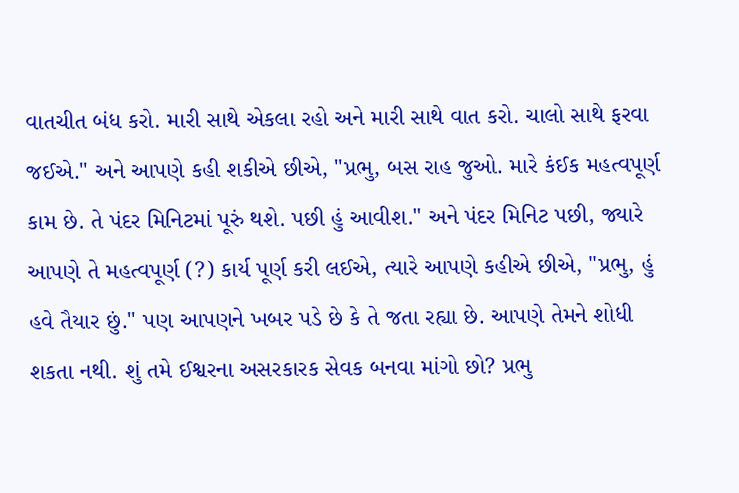વાતચીત બંધ કરો. મારી સાથે એકલા રહો અને મારી સાથે વાત કરો. ચાલો સાથે ફરવા જઈએ." અને આપણે કહી શકીએ છીએ, "પ્રભુ, બસ રાહ જુઓ. મારે કંઈક મહત્વપૂર્ણ કામ છે. તે પંદર મિનિટમાં પૂરું થશે. પછી હું આવીશ." અને પંદર મિનિટ પછી, જ્યારે આપણે તે મહત્વપૂર્ણ (?) કાર્ય પૂર્ણ કરી લઈએ, ત્યારે આપણે કહીએ છીએ, "પ્રભુ, હું હવે તૈયાર છું." પણ આપણને ખબર પડે છે કે તે જતા રહ્યા છે. આપણે તેમને શોધી શકતા નથી. શું તમે ઈશ્વરના અસરકારક સેવક બનવા માંગો છો? પ્રભુ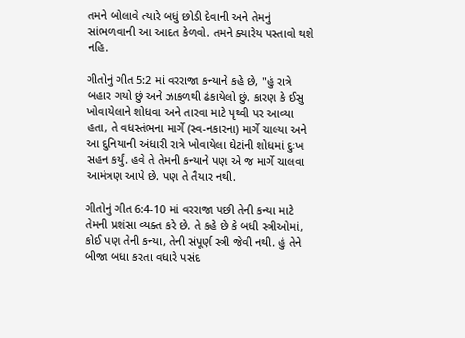તમને બોલાવે ત્યારે બધું છોડી દેવાની અને તેમનું સાંભળવાની આ આદત કેળવો. તમને ક્યારેય પસ્તાવો થશે નહિ.

ગીતોનું ગીત 5:2 માં વરરાજા કન્યાને કહે છે, "હું રાત્રે બહાર ગયો છું અને ઝાકળથી ઢંકાયેલો છું. કારણ કે ઈસુ ખોવાયેલાને શોધવા અને તારવા માટે પૃથ્વી પર આવ્યા હતા, તે વધસ્તંભના માર્ગે (સ્વ-નકારના) માર્ગે ચાલ્યા અને આ દુનિયાની અંધારી રાત્રે ખોવાયેલા ઘેટાંની શોધમાં દુઃખ સહન કર્યું. હવે તે તેમની કન્યાને પણ એ જ માર્ગે ચાલવા આમંત્રણ આપે છે. પણ તે તૈયાર નથી.

ગીતોનું ગીત 6:4-10 માં વરરાજા પછી તેની કન્યા માટે તેમની પ્રશંસા વ્યક્ત કરે છે. તે કહે છે કે બધી સ્ત્રીઓમાં, કોઈ પણ તેની કન્યા, તેની સંપૂર્ણ સ્ત્રી જેવી નથી. હું તેને બીજા બધા કરતા વધારે પસંદ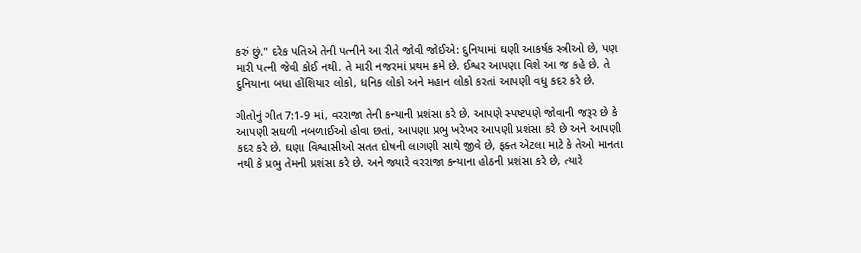કરું છું." દરેક પતિએ તેની પત્નીને આ રીતે જોવી જોઈએ: દુનિયામાં ઘણી આકર્ષક સ્ત્રીઓ છે, પણ મારી પત્ની જેવી કોઈ નથી. તે મારી નજરમાં પ્રથમ ક્રમે છે. ઈશ્વર આપણા વિશે આ જ કહે છે. તે દુનિયાના બધા હોંશિયાર લોકો, ધનિક લોકો અને મહાન લોકો કરતાં આપણી વધુ કદર કરે છે.

ગીતોનું ગીત 7:1-9 માં, વરરાજા તેની કન્યાની પ્રશંસા કરે છે. આપણે સ્પષ્ટપણે જોવાની જરૂર છે કે આપણી સઘળી નબળાઈઓ હોવા છતાં, આપણા પ્રભુ ખરેખર આપણી પ્રશંસા કરે છે અને આપણી કદર કરે છે. ઘણા વિશ્વાસીઓ સતત દોષની લાગણી સાથે જીવે છે, ફક્ત એટલા માટે કે તેઓ માનતા નથી કે પ્રભુ તેમની પ્રશંસા કરે છે. અને જ્યારે વરરાજા કન્યાના હોઠની પ્રશંસા કરે છે, ત્યારે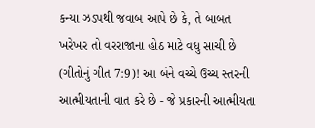કન્યા ઝડપથી જવાબ આપે છે કે, તે બાબત ખરેખર તો વરરાજાના હોઠ માટે વધુ સાચી છે (ગીતોનું ગીત 7:9)! આ બંને વચ્ચે ઉચ્ચ સ્તરની આત્મીયતાની વાત કરે છે - જે પ્રકારની આત્મીયતા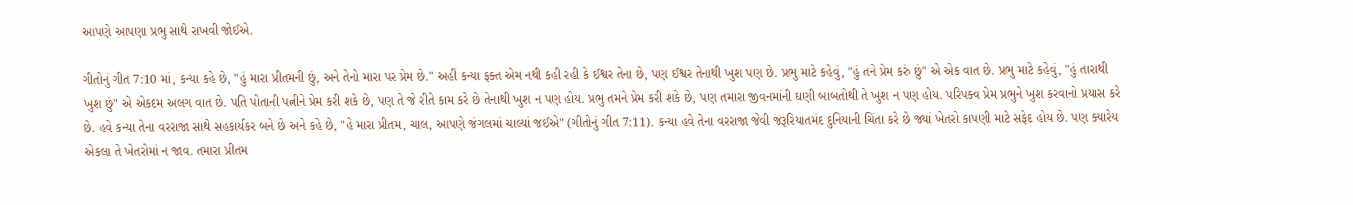આપણે આપણા પ્રભુ સાથે રાખવી જોઈએ.

ગીતોનું ગીત 7:10 માં, કન્યા કહે છે, "હું મારા પ્રીતમની છું, અને તેનો મારા પર પ્રેમ છે." અહીં કન્યા ફક્ત એમ નથી કહી રહી કે ઈશ્વર તેના છે, પણ ઈશ્વર તેનાથી ખુશ પણ છે. પ્રભુ માટે કહેવું, "હું તને પ્રેમ કરું છું" એ એક વાત છે. પ્રભુ માટે કહેવું, "હું તારાથી ખુશ છું" એ એકદમ અલગ વાત છે. પતિ પોતાની પત્નીને પ્રેમ કરી શકે છે, પણ તે જે રીતે કામ કરે છે તેનાથી ખુશ ન પણ હોય. પ્રભુ તમને પ્રેમ કરી શકે છે, પણ તમારા જીવનમાંની ઘણી બાબતોથી તે ખુશ ન પણ હોય. પરિપક્વ પ્રેમ પ્રભુને ખુશ કરવાનો પ્રયાસ કરે છે. હવે કન્યા તેના વરરાજા સાથે સહકાર્યકર બને છે અને કહે છે, "હે મારા પ્રીતમ, ચાલ, આપણે જંગલમાં ચાલ્યાં જઈએ" (ગીતોનું ગીત 7:11). કન્યા હવે તેના વરરાજા જેવી જરૂરિયાતમંદ દુનિયાની ચિંતા કરે છે જ્યાં ખેતરો કાપણી માટે સફેદ હોય છે. પણ ક્યારેય એકલા તે ખેતરોમાં ન જાવ. તમારા પ્રીતમ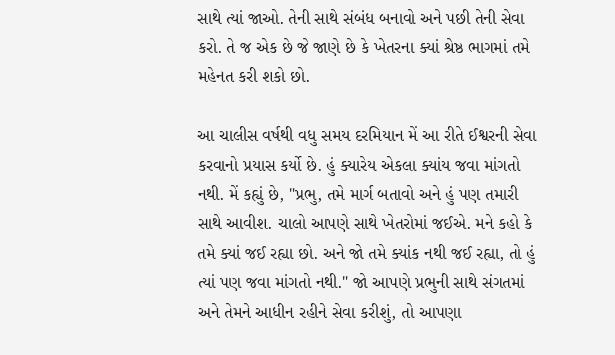સાથે ત્યાં જાઓ. તેની સાથે સંબંધ બનાવો અને પછી તેની સેવા કરો. તે જ એક છે જે જાણે છે કે ખેતરના ક્યાં શ્રેષ્ઠ ભાગમાં તમે મહેનત કરી શકો છો.

આ ચાલીસ વર્ષથી વધુ સમય દરમિયાન મેં આ રીતે ઈશ્વરની સેવા કરવાનો પ્રયાસ કર્યો છે. હું ક્યારેય એકલા ક્યાંય જવા માંગતો નથી. મેં કહ્યું છે, "પ્રભુ, તમે માર્ગ બતાવો અને હું પણ તમારી સાથે આવીશ. ચાલો આપણે સાથે ખેતરોમાં જઈએ. મને કહો કે તમે ક્યાં જઈ રહ્યા છો. અને જો તમે ક્યાંક નથી જઈ રહ્યા, તો હું ત્યાં પણ જવા માંગતો નથી." જો આપણે પ્રભુની સાથે સંગતમાં અને તેમને આધીન રહીને સેવા કરીશું, તો આપણા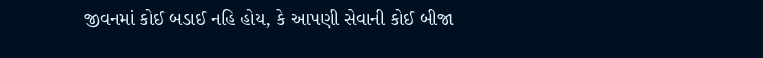જીવનમાં કોઈ બડાઈ નહિ હોય, કે આપણી સેવાની કોઈ બીજા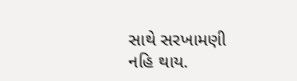સાથે સરખામણી નહિ થાય.